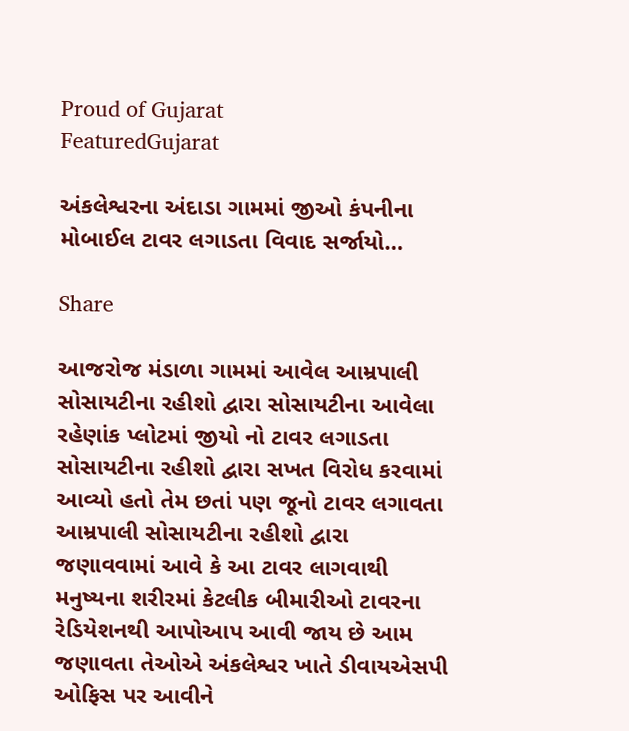Proud of Gujarat
FeaturedGujarat

અંકલેશ્વરના અંદાડા ગામમાં જીઓ કંપનીના મોબાઈલ ટાવર લગાડતા વિવાદ સર્જાયો…

Share

આજરોજ મંડાળા ગામમાં આવેલ આમ્રપાલી સોસાયટીના રહીશો દ્વારા સોસાયટીના આવેલા રહેણાંક પ્લોટમાં જીયો નો ટાવર લગાડતા સોસાયટીના રહીશો દ્વારા સખત વિરોધ કરવામાં આવ્યો હતો તેમ છતાં પણ જૂનો ટાવર લગાવતા આમ્રપાલી સોસાયટીના રહીશો દ્વારા જણાવવામાં આવે કે આ ટાવર લાગવાથી મનુષ્યના શરીરમાં કેટલીક બીમારીઓ ટાવરના રેડિયેશનથી આપોઆપ આવી જાય છે આમ જણાવતા તેઓએ અંકલેશ્વર ખાતે ડીવાયએસપી ઓફિસ પર આવીને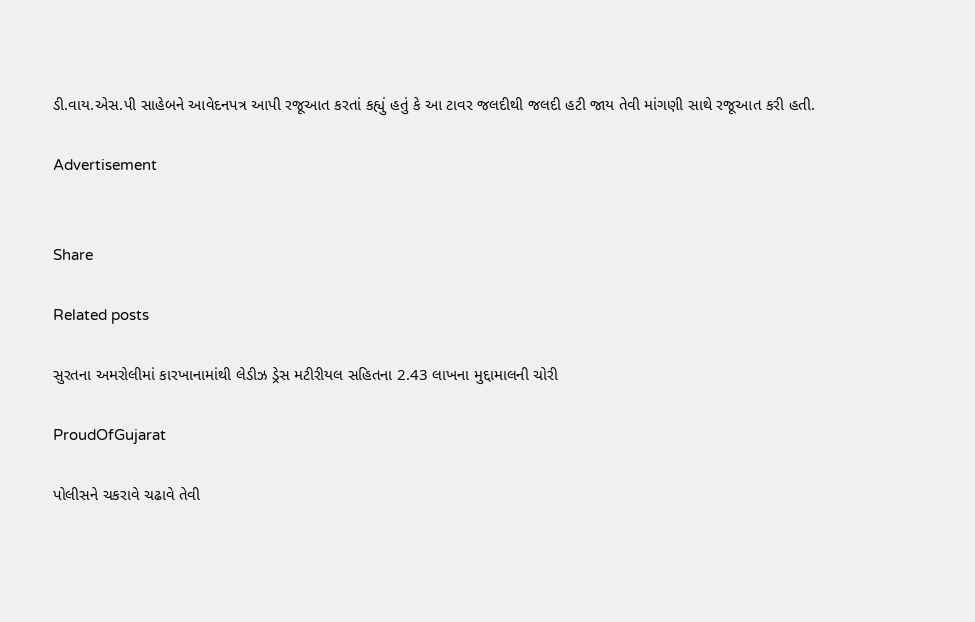ડી.વાય.એસ.પી સાહેબને આવેદનપત્ર આપી રજૂઆત કરતાં કહ્યું હતું કે આ ટાવર જલદીથી જલદી હટી જાય તેવી માંગણી સાથે રજૂઆત કરી હતી.

Advertisement


Share

Related posts

સુરતના અમરોલીમાં કારખાનામાંથી લેડીઝ ડ્રેસ મટીરીયલ સહિતના 2.43 લાખના મુદ્દામાલની ચોરી

ProudOfGujarat

પોલીસને ચકરાવે ચઢાવે તેવી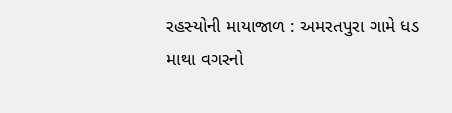રહસ્યોની માયાજાળ : અમરતપુરા ગામે ધડ માથા વગરનો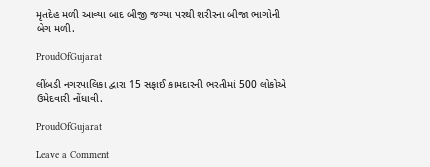મૃતદેહ મળી આવ્યા બાદ બીજી જગ્યા પરથી શરીરના બીજા ભાગોની બેગ મળી.

ProudOfGujarat

લીંબડી નગરપાલિકા દ્વારા 15 સફાઈ કામદારની ભરતીમાં 500 લોકોએ ઉમેદવારી નોંધાવી.

ProudOfGujarat

Leave a Comment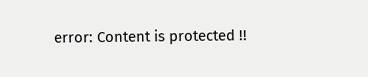error: Content is protected !!